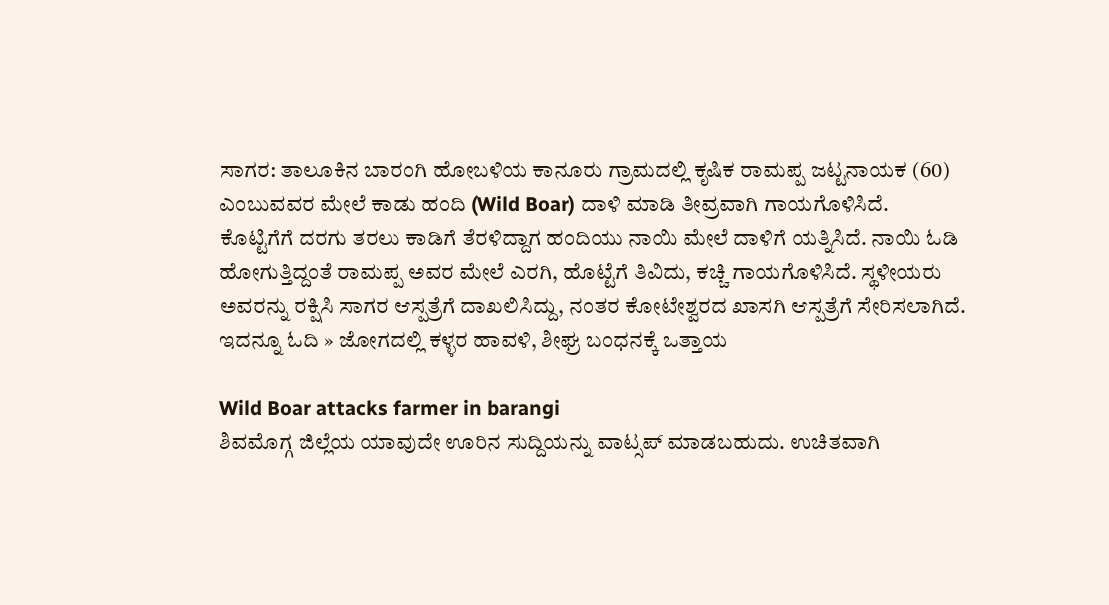ಸಾಗರ: ತಾಲೂಕಿನ ಬಾರಂಗಿ ಹೋಬಳಿಯ ಕಾನೂರು ಗ್ರಾಮದಲ್ಲಿ ಕೃಷಿಕ ರಾಮಪ್ಪ ಜಟ್ಟನಾಯಕ (60) ಎಂಬುವವರ ಮೇಲೆ ಕಾಡು ಹಂದಿ (Wild Boar) ದಾಳಿ ಮಾಡಿ ತೀವ್ರವಾಗಿ ಗಾಯಗೊಳಿಸಿದೆ.
ಕೊಟ್ಟಿಗೆಗೆ ದರಗು ತರಲು ಕಾಡಿಗೆ ತೆರಳಿದ್ದಾಗ ಹಂದಿಯು ನಾಯಿ ಮೇಲೆ ದಾಳಿಗೆ ಯತ್ನಿಸಿದೆ. ನಾಯಿ ಓಡಿ ಹೋಗುತ್ತಿದ್ದಂತೆ ರಾಮಪ್ಪ ಅವರ ಮೇಲೆ ಎರಗಿ, ಹೊಟ್ಟೆಗೆ ತಿವಿದು, ಕಚ್ಚಿ ಗಾಯಗೊಳಿಸಿದೆ. ಸ್ಥಳೀಯರು ಅವರನ್ನು ರಕ್ಷಿಸಿ ಸಾಗರ ಆಸ್ಪತ್ರೆಗೆ ದಾಖಲಿಸಿದ್ದು, ನಂತರ ಕೋಟೇಶ್ವರದ ಖಾಸಗಿ ಆಸ್ಪತ್ರೆಗೆ ಸೇರಿಸಲಾಗಿದೆ.
ಇದನ್ನೂ ಓದಿ » ಜೋಗದಲ್ಲಿ ಕಳ್ಳರ ಹಾವಳಿ, ಶೀಘ್ರ ಬಂಧನಕ್ಕೆ ಒತ್ತಾಯ

Wild Boar attacks farmer in barangi
ಶಿವಮೊಗ್ಗ ಜಿಲ್ಲೆಯ ಯಾವುದೇ ಊರಿನ ಸುದ್ದಿಯನ್ನು ವಾಟ್ಸಪ್ ಮಾಡಬಹುದು. ಉಚಿತವಾಗಿ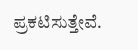ಪ್ರಕಟಿಸುತ್ತೇವೆ.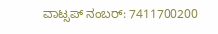ವಾಟ್ಸಪ್ ನಂಬರ್: 7411700200